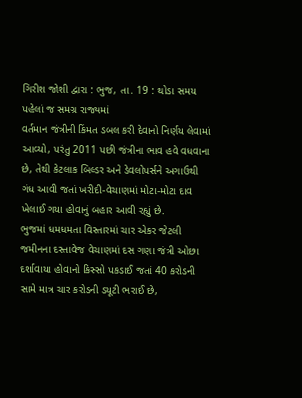ગિરીશ જોશી દ્વારા : ભુજ, તા. 19 : થોડા સમય પહેલાં જ સમગ્ર રાજ્યમાં
વર્તમાન જંત્રીની કિંમત ડબલ કરી દેવાનો નિર્ણય લેવામાં આવ્યો, પરંતુ 2011 પછી જંત્રીના ભાવ હવે વધવાના
છે, તેથી કેટલાક બિલ્ડર અને ડેવલોપર્સને અગાઉથી
ગંધ આવી જતાં ખરીદી-વેચાણમાં મોટા-મોટા દાવ ખેલાઈ ગયા હોવાનું બહાર આવી રહ્યું છે.
ભુજમાં ધમધમતા વિસ્તારમાં ચાર એકર જેટલી જમીનના દસ્તાવેજ વેચાણમાં દસ ગણા જંત્રી ઓછા
દર્શાવાયા હોવાનો કિસ્સો પકડાઈ જતાં 40 કરોડની સામે માત્ર ચાર કરોડની ડયૂટી ભરાઈ છે,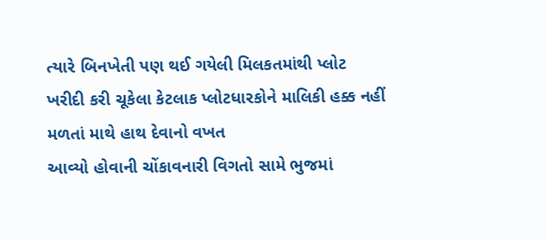ત્યારે બિનખેતી પણ થઈ ગયેલી મિલકતમાંથી પ્લોટ
ખરીદી કરી ચૂકેલા કેટલાક પ્લોટધારકોને માલિકી હક્ક નહીં મળતાં માથે હાથ દેવાનો વખત
આવ્યો હોવાની ચોંકાવનારી વિગતો સામે ભુજમાં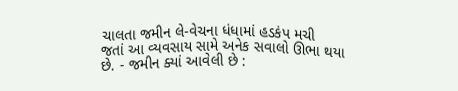ચાલતા જમીન લે-વેચના ધંધામાં હડકંપ મચી
જતાં આ વ્યવસાય સામે અનેક સવાલો ઊભા થયા છે. - જમીન ક્યાં આવેલી છે :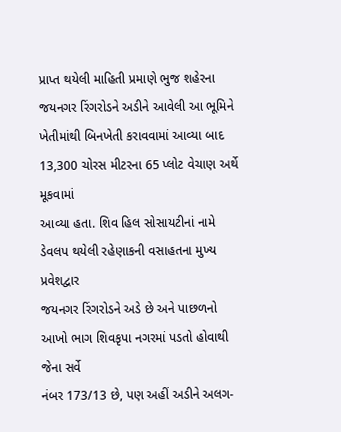પ્રાપ્ત થયેલી માહિતી પ્રમાણે ભુજ શહેરના
જયનગર રિંગરોડને અડીને આવેલી આ ભૂમિને ખેતીમાંથી બિનખેતી કરાવવામાં આવ્યા બાદ 13,300 ચોરસ મીટરના 65 પ્લોટ વેચાણ અર્થે મૂકવામાં
આવ્યા હતા. શિવ હિલ સોસાયટીનાં નામે ડેવલપ થયેલી રહેણાકની વસાહતના મુખ્ય પ્રવેશદ્વાર
જયનગર રિંગરોડને અડે છે અને પાછળનો આખો ભાગ શિવકૃપા નગરમાં પડતો હોવાથી જેના સર્વે
નંબર 173/13 છે, પણ અહીં અડીને અલગ-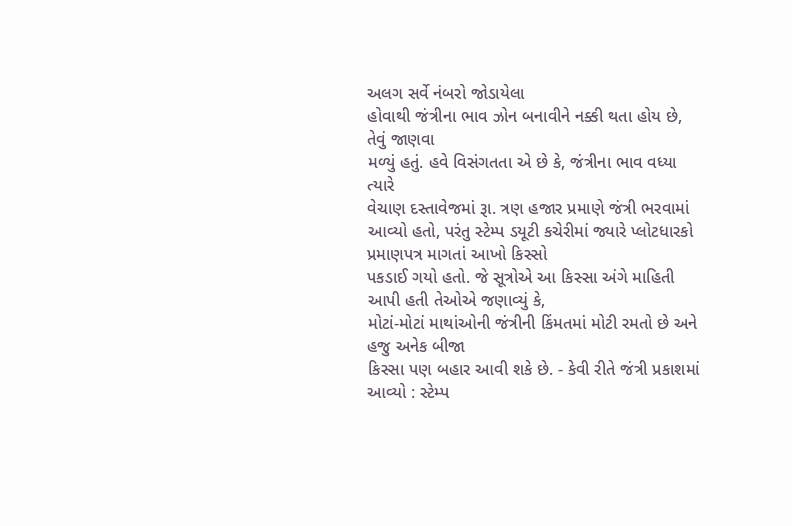અલગ સર્વે નંબરો જોડાયેલા
હોવાથી જંત્રીના ભાવ ઝોન બનાવીને નક્કી થતા હોય છે, તેવું જાણવા
મળ્યું હતું. હવે વિસંગતતા એ છે કે, જંત્રીના ભાવ વધ્યા ત્યારે
વેચાણ દસ્તાવેજમાં રૂા. ત્રણ હજાર પ્રમાણે જંત્રી ભરવામાં આવ્યો હતો, પરંતુ સ્ટેમ્પ ડયૂટી કચેરીમાં જ્યારે પ્લોટધારકો પ્રમાણપત્ર માગતાં આખો કિસ્સો
પકડાઈ ગયો હતો. જે સૂત્રોએ આ કિસ્સા અંગે માહિતી આપી હતી તેઓએ જણાવ્યું કે,
મોટાં-મોટાં માથાંઓની જંત્રીની કિંમતમાં મોટી રમતો છે અને હજુ અનેક બીજા
કિસ્સા પણ બહાર આવી શકે છે. - કેવી રીતે જંત્રી પ્રકાશમાં આવ્યો : સ્ટેમ્પ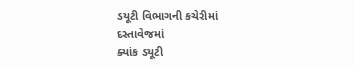ડયૂટી વિભાગની કચેરીમાં દસ્તાવેજમાં
ક્યાંક ડયૂટી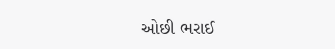ઓછી ભરાઈ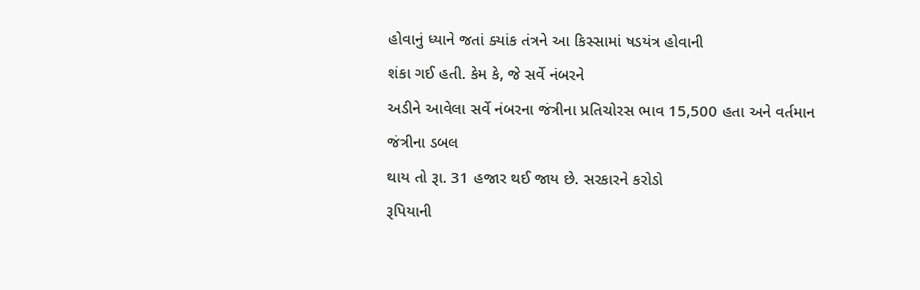હોવાનું ધ્યાને જતાં ક્યાંક તંત્રને આ કિસ્સામાં ષડયંત્ર હોવાની
શંકા ગઈ હતી. કેમ કે, જે સર્વે નંબરને
અડીને આવેલા સર્વે નંબરના જંત્રીના પ્રતિચોરસ ભાવ 15,500 હતા અને વર્તમાન જંત્રીના ડબલ
થાય તો રૂા. 31 હજાર થઈ જાય છે. સરકારને કરોડો
રૂપિયાની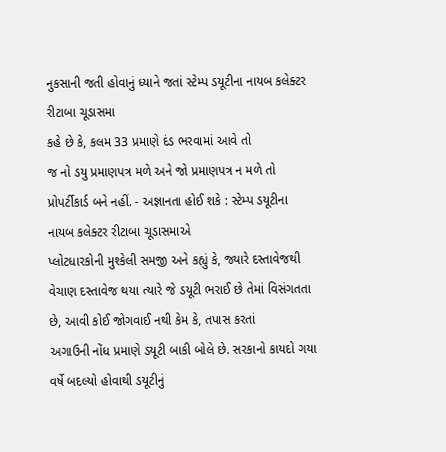નુકસાની જતી હોવાનું ધ્યાને જતાં સ્ટેમ્પ ડયૂટીના નાયબ કલેક્ટર રીટાબા ચૂડાસમા
કહે છે કે, કલમ 33 પ્રમાણે દંડ ભરવામાં આવે તો
જ નો ડયુ પ્રમાણપત્ર મળે અને જો પ્રમાણપત્ર ન મળે તો પ્રોપર્ટીકાર્ડ બને નહીં. - અજ્ઞાનતા હોઈ શકે : સ્ટેમ્પ ડયૂટીના નાયબ કલેક્ટર રીટાબા ચૂડાસમાએ
પ્લોટધારકોની મુશ્કેલી સમજી અને કહ્યું કે, જ્યારે દસ્તાવેજથી વેચાણ દસ્તાવેજ થયા ત્યારે જે ડયૂટી ભરાઈ છે તેમાં વિસંગતતા
છે, આવી કોઈ જોગવાઈ નથી કેમ કે, તપાસ કરતાં
અગાઉની નોંધ પ્રમાણે ડયૂટી બાકી બોલે છે. સરકાનો કાયદો ગયા વર્ષે બદલ્યો હોવાથી ડયૂટીનું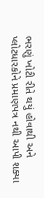ભરણું ખોટી રીતે થયું હોવાથી અને પ્લોટધારકોને પ્રમાણપત્ર નથી આપી શક્યા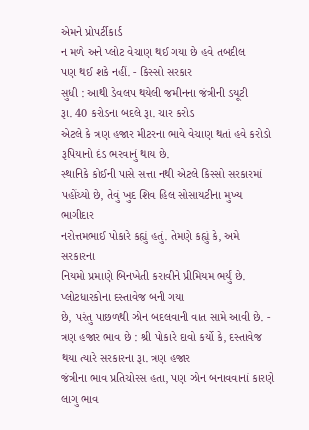એમને પ્રોપર્ટીકાર્ડ
ન મળે અને પ્લોટ વેચાણ થઈ ગયા છે હવે તબદીલ
પણ થઈ શકે નહીં. - કિસ્સો સરકાર
સુધી : આથી ડેવલપ થયેલી જમીનના જંત્રીની ડયૂટી
રૂા. 40 કરોડના બદલે રૂા. ચાર કરોડ
એટલે કે ત્રણ હજાર મીટરના ભાવે વેચાણ થતાં હવે કરોડો રૂપિયાનો દંડ ભરવાનું થાય છે.
સ્થાનિકે કોઈની પાસે સત્તા નથી એટલે કિસ્સો સરકારમાં પહોંચ્યો છે, તેવું ખુદ શિવ હિલ સોસાયટીના મુખ્ય ભાગીદાર
નરોત્તમભાઈ પોકારે કહ્યું હતું. તેમણે કહ્યું કે, અમે સરકારના
નિયમો પ્રમાણે બિનખેતી કરાવીને પ્રીમિયમ ભર્યું છે. પ્લોટધારકોના દસ્તાવેજ બની ગયા
છે, પરંતુ પાછળથી ઝોન બદલવાની વાત સામે આવી છે. - ત્રણ હજાર ભાવ છે : શ્રી પોકારે દાવો કર્યો કે, દસ્તાવેજ થયા ત્યારે સરકારના રૂા. ત્રણ હજાર
જંત્રીના ભાવ પ્રતિચોરસ હતા, પણ ઝોન બનાવવાનાં કારણે લાગુ ભાવ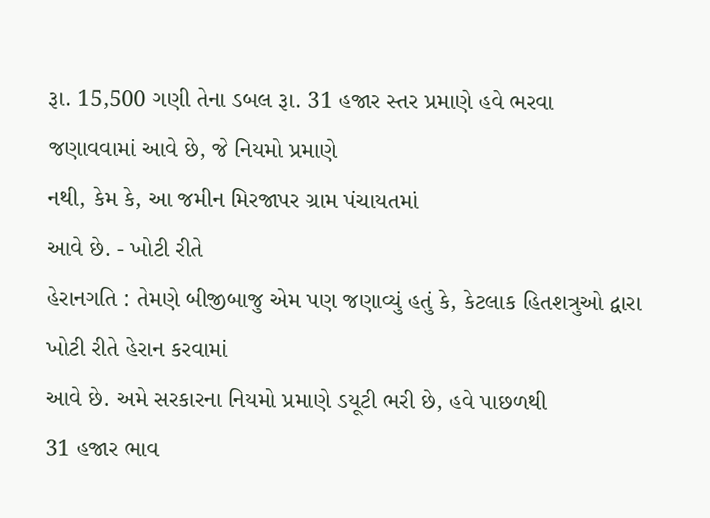રૂા. 15,500 ગણી તેના ડબલ રૂા. 31 હજાર સ્તર પ્રમાણે હવે ભરવા
જણાવવામાં આવે છે, જે નિયમો પ્રમાણે
નથી, કેમ કે, આ જમીન મિરજાપર ગ્રામ પંચાયતમાં
આવે છે. - ખોટી રીતે
હેરાનગતિ : તેમણે બીજીબાજુ એમ પણ જણાવ્યું હતું કે, કેટલાક હિતશત્રુઓ દ્વારા ખોટી રીતે હેરાન કરવામાં
આવે છે. અમે સરકારના નિયમો પ્રમાણે ડયૂટી ભરી છે, હવે પાછળથી
31 હજાર ભાવ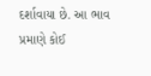દર્શાવાયા છે. આ ભાવ
પ્રમાણે કોઈ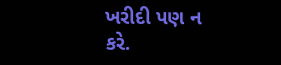ખરીદી પણ ન કરે.